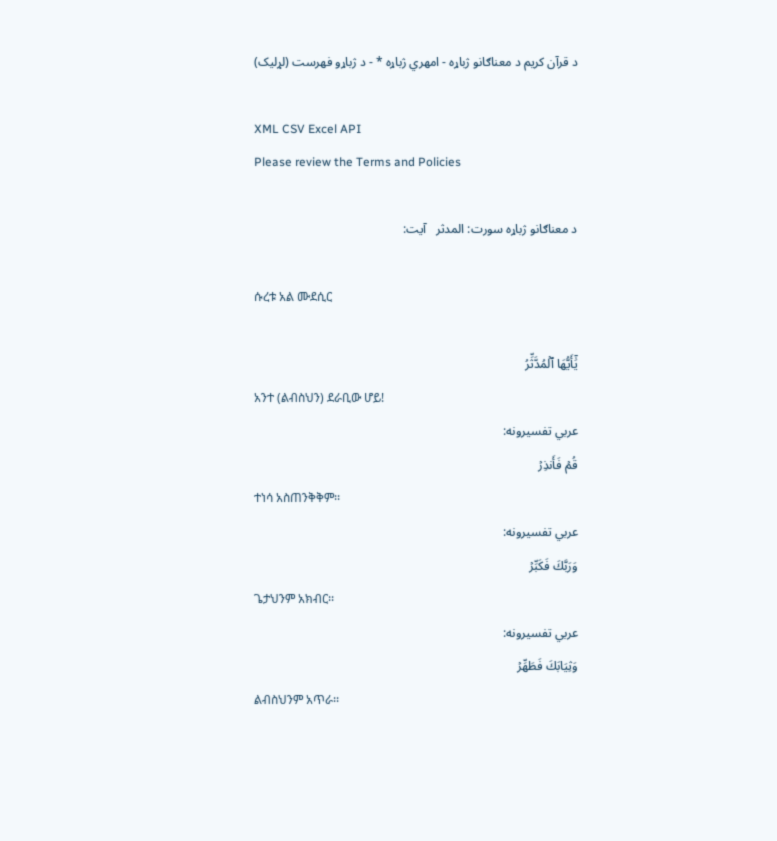د قرآن کریم د معناګانو ژباړه - امهري ژباړه * - د ژباړو فهرست (لړلیک)

XML CSV Excel API
Please review the Terms and Policies

د معناګانو ژباړه سورت: المدثر   آیت:

ሱረቱ አል ሙደሲር

يَٰٓأَيُّهَا ٱلۡمُدَّثِّرُ
አንተ (ልብስህን) ደራቢው ሆይ!
عربي تفسیرونه:
قُمۡ فَأَنذِرۡ
ተነሳ አስጠንቅቅም፡፡
عربي تفسیرونه:
وَرَبَّكَ فَكَبِّرۡ
ጌታህንም አክብር፡፡
عربي تفسیرونه:
وَثِيَابَكَ فَطَهِّرۡ
ልብስህንም አጥራ፡፡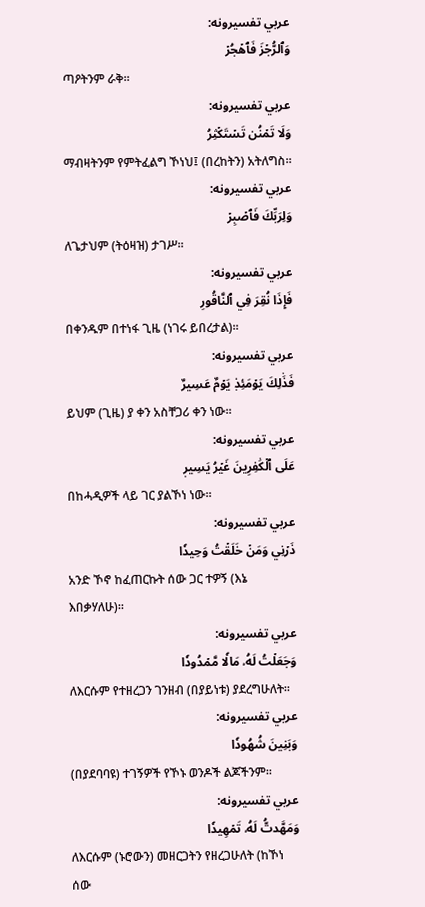عربي تفسیرونه:
وَٱلرُّجۡزَ فَٱهۡجُرۡ
ጣዖትንም ራቅ፡፡
عربي تفسیرونه:
وَلَا تَمۡنُن تَسۡتَكۡثِرُ
ማብዛትንም የምትፈልግ ኾነህ፤ (በረከትን) አትለግስ።
عربي تفسیرونه:
وَلِرَبِّكَ فَٱصۡبِرۡ
ለጌታህም (ትዕዛዝ) ታገሥ፡፡
عربي تفسیرونه:
فَإِذَا نُقِرَ فِي ٱلنَّاقُورِ
በቀንዱም በተነፋ ጊዜ (ነገሩ ይበረታል)፡፡
عربي تفسیرونه:
فَذَٰلِكَ يَوۡمَئِذٖ يَوۡمٌ عَسِيرٌ
ይህም (ጊዜ) ያ ቀን አስቸጋሪ ቀን ነው፡፡
عربي تفسیرونه:
عَلَى ٱلۡكَٰفِرِينَ غَيۡرُ يَسِيرٖ
በከሓዲዎች ላይ ገር ያልኾነ ነው፡፡
عربي تفسیرونه:
ذَرۡنِي وَمَنۡ خَلَقۡتُ وَحِيدٗا
አንድ ኾኖ ከፈጠርኩት ሰው ጋር ተዎኝ (እኔ እበቃሃለሁ)፡፡
عربي تفسیرونه:
وَجَعَلۡتُ لَهُۥ مَالٗا مَّمۡدُودٗا
ለእርሱም የተዘረጋን ገንዘብ (በያይነቱ) ያደረግሁለት፡፡
عربي تفسیرونه:
وَبَنِينَ شُهُودٗا
(በያደባባዩ) ተገኝዎች የኾኑ ወንዶች ልጆችንም፡፡
عربي تفسیرونه:
وَمَهَّدتُّ لَهُۥ تَمۡهِيدٗا
ለእርሱም (ኑሮውን) መዘርጋትን የዘረጋሁለት (ከኾነ ሰው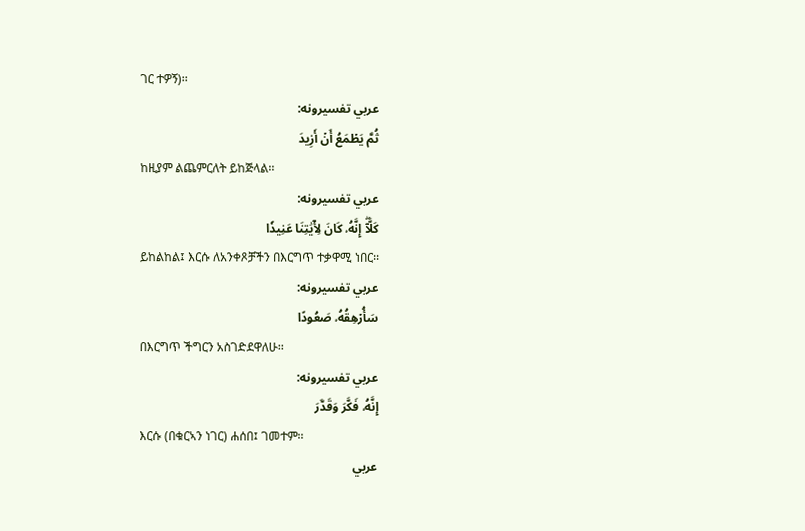ገር ተዎኝ)፡፡
عربي تفسیرونه:
ثُمَّ يَطۡمَعُ أَنۡ أَزِيدَ
ከዚያም ልጨምርለት ይከጅላል፡፡
عربي تفسیرونه:
كَلَّآۖ إِنَّهُۥ كَانَ لِأٓيَٰتِنَا عَنِيدٗا
ይከልከል፤ እርሱ ለአንቀጾቻችን በእርግጥ ተቃዋሚ ነበር፡፡
عربي تفسیرونه:
سَأُرۡهِقُهُۥ صَعُودًا
በእርግጥ ችግርን አስገድደዋለሁ፡፡
عربي تفسیرونه:
إِنَّهُۥ فَكَّرَ وَقَدَّرَ
እርሱ (በቁርኣን ነገር) ሐሰበ፤ ገመተም፡፡
عربي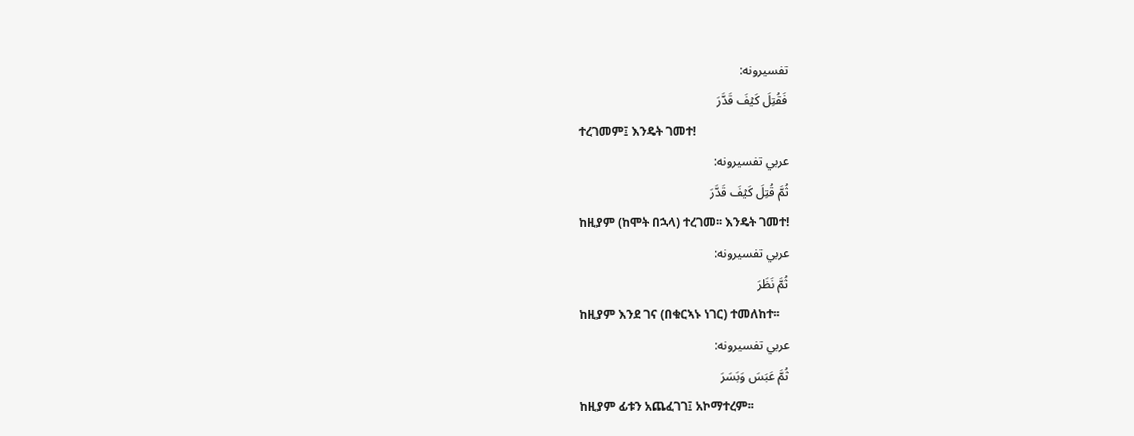تفسیرونه:
فَقُتِلَ كَيۡفَ قَدَّرَ
ተረገመም፤ እንዴት ገመተ!
عربي تفسیرونه:
ثُمَّ قُتِلَ كَيۡفَ قَدَّرَ
ከዚያም (ከሞት በኋላ) ተረገመ፡፡ እንዴት ገመተ!
عربي تفسیرونه:
ثُمَّ نَظَرَ
ከዚያም እንደ ገና (በቁርኣኑ ነገር) ተመለከተ፡፡
عربي تفسیرونه:
ثُمَّ عَبَسَ وَبَسَرَ
ከዚያም ፊቱን አጨፈገገ፤ አኮማተረም፡፡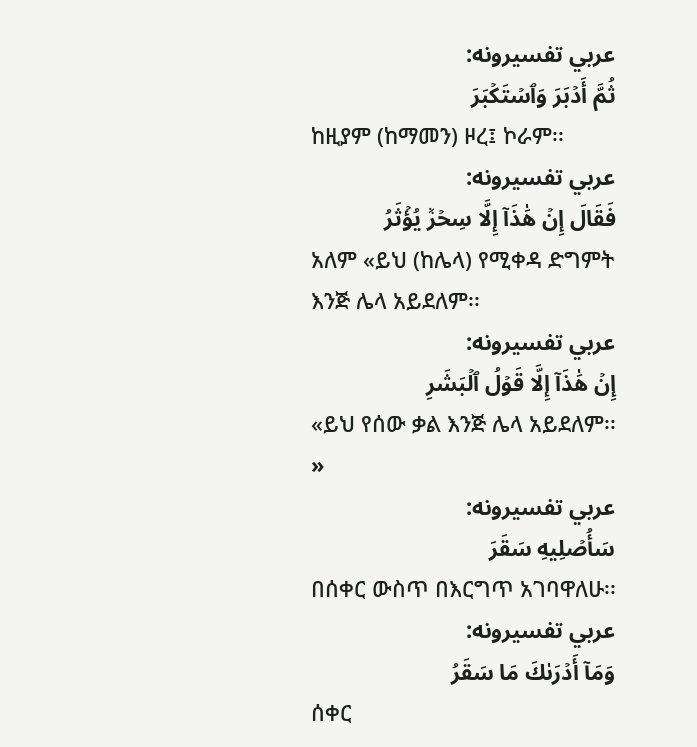عربي تفسیرونه:
ثُمَّ أَدۡبَرَ وَٱسۡتَكۡبَرَ
ከዚያም (ከማመን) ዞረ፤ ኮራም፡፡
عربي تفسیرونه:
فَقَالَ إِنۡ هَٰذَآ إِلَّا سِحۡرٞ يُؤۡثَرُ
አለም «ይህ (ከሌላ) የሚቀዳ ድግምት እንጅ ሌላ አይደለም፡፡
عربي تفسیرونه:
إِنۡ هَٰذَآ إِلَّا قَوۡلُ ٱلۡبَشَرِ
«ይህ የሰው ቃል እንጅ ሌላ አይደለም፡፡»
عربي تفسیرونه:
سَأُصۡلِيهِ سَقَرَ
በሰቀር ውስጥ በእርግጥ አገባዋለሁ፡፡
عربي تفسیرونه:
وَمَآ أَدۡرَىٰكَ مَا سَقَرُ
ሰቀር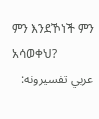ምን እንደኾነች ምን አሳወቀህ?
عربي تفسیرونه: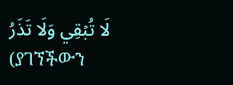لَا تُبۡقِي وَلَا تَذَرُ
(ያገኘችውን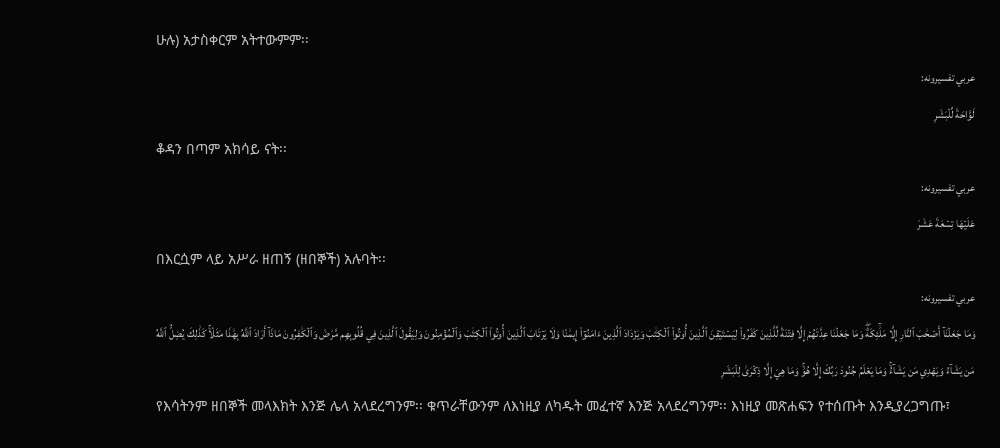ሁሉ) አታስቀርም አትተውምም፡፡
عربي تفسیرونه:
لَوَّاحَةٞ لِّلۡبَشَرِ
ቆዳን በጣም አክሳይ ናት፡፡
عربي تفسیرونه:
عَلَيۡهَا تِسۡعَةَ عَشَرَ
በእርሷም ላይ አሥራ ዘጠኝ (ዘበኞች) አሉባት፡፡
عربي تفسیرونه:
وَمَا جَعَلۡنَآ أَصۡحَٰبَ ٱلنَّارِ إِلَّا مَلَٰٓئِكَةٗۖ وَمَا جَعَلۡنَا عِدَّتَهُمۡ إِلَّا فِتۡنَةٗ لِّلَّذِينَ كَفَرُواْ لِيَسۡتَيۡقِنَ ٱلَّذِينَ أُوتُواْ ٱلۡكِتَٰبَ وَيَزۡدَادَ ٱلَّذِينَ ءَامَنُوٓاْ إِيمَٰنٗا وَلَا يَرۡتَابَ ٱلَّذِينَ أُوتُواْ ٱلۡكِتَٰبَ وَٱلۡمُؤۡمِنُونَ وَلِيَقُولَ ٱلَّذِينَ فِي قُلُوبِهِم مَّرَضٞ وَٱلۡكَٰفِرُونَ مَاذَآ أَرَادَ ٱللَّهُ بِهَٰذَا مَثَلٗاۚ كَذَٰلِكَ يُضِلُّ ٱللَّهُ مَن يَشَآءُ وَيَهۡدِي مَن يَشَآءُۚ وَمَا يَعۡلَمُ جُنُودَ رَبِّكَ إِلَّا هُوَۚ وَمَا هِيَ إِلَّا ذِكۡرَىٰ لِلۡبَشَرِ
የእሳትንም ዘበኞች መላእክት እንጅ ሌላ አላደረግንም፡፡ ቁጥራቸውንም ለእነዚያ ለካዱት መፈተኛ እንጅ አላደረግንም፡፡ እነዚያ መጽሐፍን የተሰጡት እንዲያረጋግጡ፣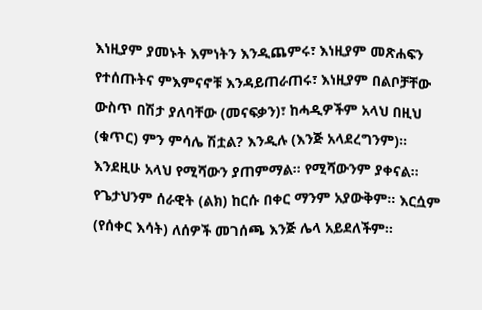እነዚያም ያመኑት እምነትን እንዲጨምሩ፣ እነዚያም መጽሐፍን የተሰጡትና ምእምናኖቹ እንዳይጠራጠሩ፣ እነዚያም በልቦቻቸው ውስጥ በሽታ ያለባቸው (መናፍቃን)፣ ከሓዲዎችም አላህ በዚህ (ቁጥር) ምን ምሳሌ ሽቷል? እንዲሉ (እንጅ አላደረግንም)፡፡ እንደዚሁ አላህ የሚሻውን ያጠምማል፡፡ የሚሻውንም ያቀናል፡፡ የጌታህንም ሰራዊት (ልክ) ከርሱ በቀር ማንም አያውቅም፡፡ እርሷም (የሰቀር እሳት) ለሰዎች መገሰጫ እንጅ ሌላ አይደለችም፡፡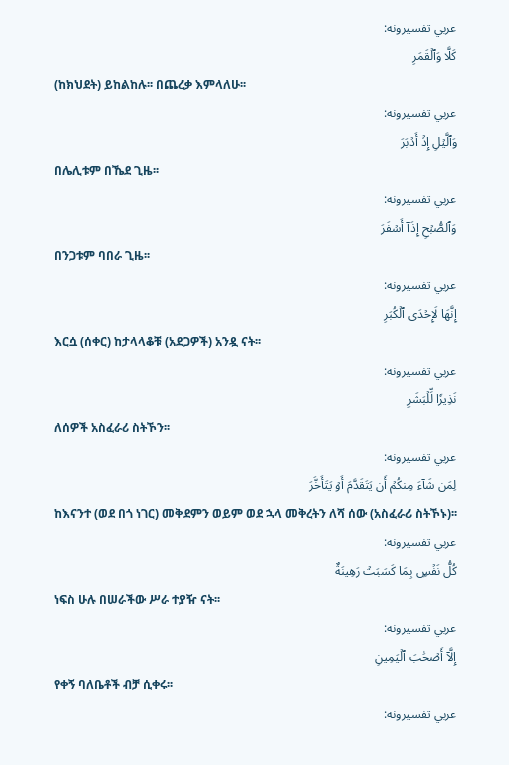عربي تفسیرونه:
كَلَّا وَٱلۡقَمَرِ
(ከክህደት) ይከልከሉ፡፡ በጨረቃ እምላለሁ፡፡
عربي تفسیرونه:
وَٱلَّيۡلِ إِذۡ أَدۡبَرَ
በሌሊቱም በኼደ ጊዜ፡፡
عربي تفسیرونه:
وَٱلصُّبۡحِ إِذَآ أَسۡفَرَ
በንጋቱም ባበራ ጊዜ፡፡
عربي تفسیرونه:
إِنَّهَا لَإِحۡدَى ٱلۡكُبَرِ
እርሷ (ሰቀር) ከታላላቆቹ (አደጋዎች) አንዷ ናት፡፡
عربي تفسیرونه:
نَذِيرٗا لِّلۡبَشَرِ
ለሰዎች አስፈራሪ ስትኾን፡፡
عربي تفسیرونه:
لِمَن شَآءَ مِنكُمۡ أَن يَتَقَدَّمَ أَوۡ يَتَأَخَّرَ
ከእናንተ (ወደ በጎ ነገር) መቅደምን ወይም ወደ ኋላ መቅረትን ለሻ ሰው (አስፈራሪ ስትኾኑ)፡፡
عربي تفسیرونه:
كُلُّ نَفۡسِۭ بِمَا كَسَبَتۡ رَهِينَةٌ
ነፍስ ሁሉ በሠራችው ሥራ ተያዥ ናት፡፡
عربي تفسیرونه:
إِلَّآ أَصۡحَٰبَ ٱلۡيَمِينِ
የቀኝ ባለቤቶች ብቻ ሲቀሩ፡፡
عربي تفسیرونه: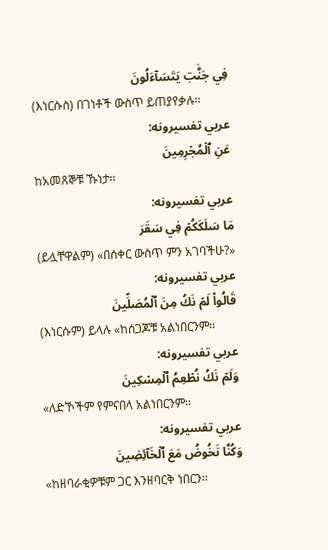فِي جَنَّٰتٖ يَتَسَآءَلُونَ
(እነርሱስ) በገነቶች ውስጥ ይጠያየቃሉ፡፡
عربي تفسیرونه:
عَنِ ٱلۡمُجۡرِمِينَ
ከአመጸኞቹ ኹነታ፡፡
عربي تفسیرونه:
مَا سَلَكَكُمۡ فِي سَقَرَ
(ይሏቸዋልም) «በሰቀር ውስጥ ምን አገባችሁ?»
عربي تفسیرونه:
قَالُواْ لَمۡ نَكُ مِنَ ٱلۡمُصَلِّينَ
(እነርሱም) ይላሉ «ከሰጋጆቹ አልነበርንም፡፡
عربي تفسیرونه:
وَلَمۡ نَكُ نُطۡعِمُ ٱلۡمِسۡكِينَ
«ለድኾችም የምናበላ አልነበርንም፡፡
عربي تفسیرونه:
وَكُنَّا نَخُوضُ مَعَ ٱلۡخَآئِضِينَ
«ከዘባራቂዎቹም ጋር እንዘባርቅ ነበርን፡፡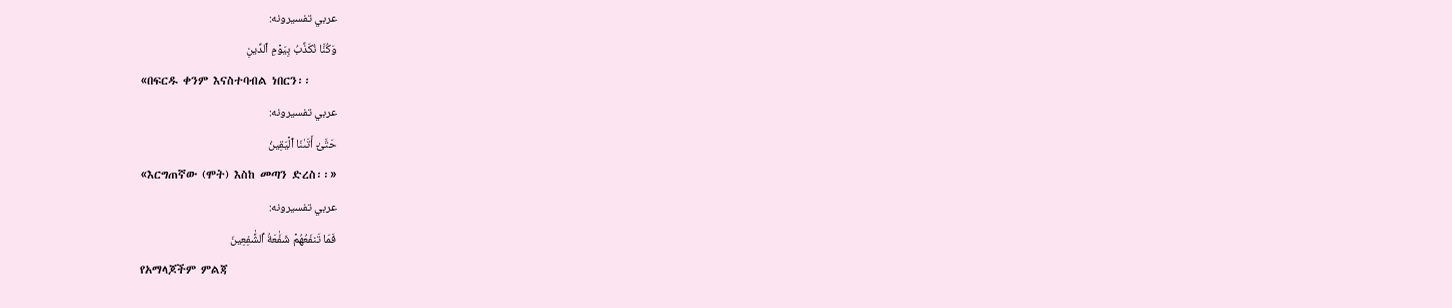عربي تفسیرونه:
وَكُنَّا نُكَذِّبُ بِيَوۡمِ ٱلدِّينِ
«በፍርዱ ቀንም እናስተባብል ነበርን፡፡
عربي تفسیرونه:
حَتَّىٰٓ أَتَىٰنَا ٱلۡيَقِينُ
«እርግጠኛው (ሞት) እስከ መጣን ድረስ፡፡»
عربي تفسیرونه:
فَمَا تَنفَعُهُمۡ شَفَٰعَةُ ٱلشَّٰفِعِينَ
የአማላጆችም ምልጃ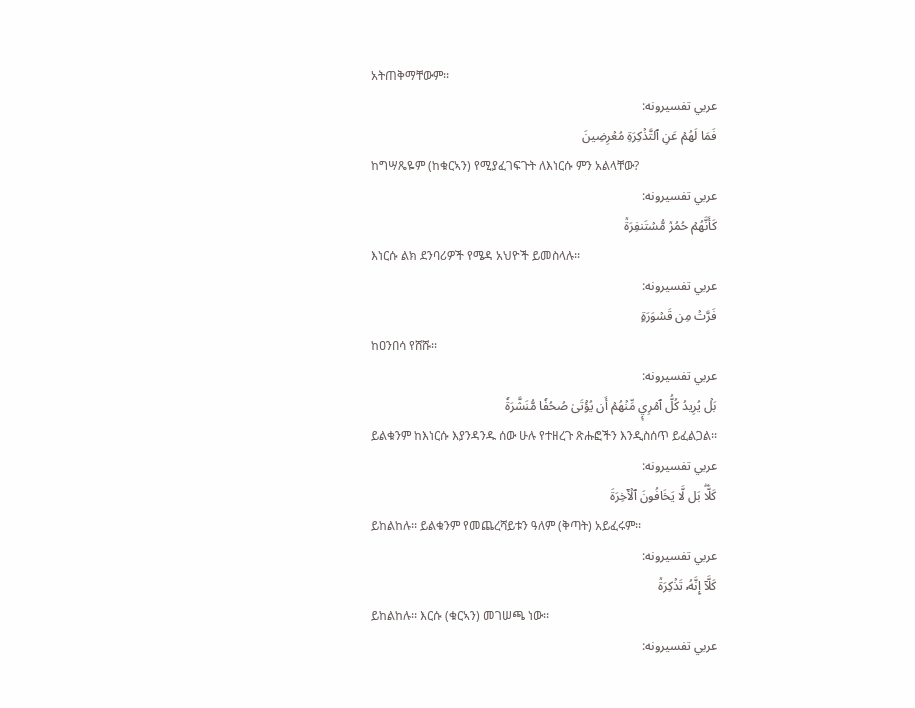አትጠቅማቸውም፡፡
عربي تفسیرونه:
فَمَا لَهُمۡ عَنِ ٱلتَّذۡكِرَةِ مُعۡرِضِينَ
ከግሣጼዬም (ከቁርኣን) የሚያፈገፍጉት ለእነርሱ ምን አልላቸው?
عربي تفسیرونه:
كَأَنَّهُمۡ حُمُرٞ مُّسۡتَنفِرَةٞ
እነርሱ ልክ ደንባሪዎች የሜዳ አህዮች ይመስላሉ፡፡
عربي تفسیرونه:
فَرَّتۡ مِن قَسۡوَرَةِۭ
ከዐንበሳ የሸሹ፡፡
عربي تفسیرونه:
بَلۡ يُرِيدُ كُلُّ ٱمۡرِيٕٖ مِّنۡهُمۡ أَن يُؤۡتَىٰ صُحُفٗا مُّنَشَّرَةٗ
ይልቁንም ከእነርሱ እያንዳንዱ ሰው ሁሉ የተዘረጉ ጽሑፎችን እንዲስሰጥ ይፈልጋል፡፡
عربي تفسیرونه:
كَلَّاۖ بَل لَّا يَخَافُونَ ٱلۡأٓخِرَةَ
ይከልከሉ፡፡ ይልቁንም የመጨረሻይቱን ዓለም (ቅጣት) አይፈሩም፡፡
عربي تفسیرونه:
كَلَّآ إِنَّهُۥ تَذۡكِرَةٞ
ይከልከሉ፡፡ እርሱ (ቁርኣን) መገሠጫ ነው፡፡
عربي تفسیرونه: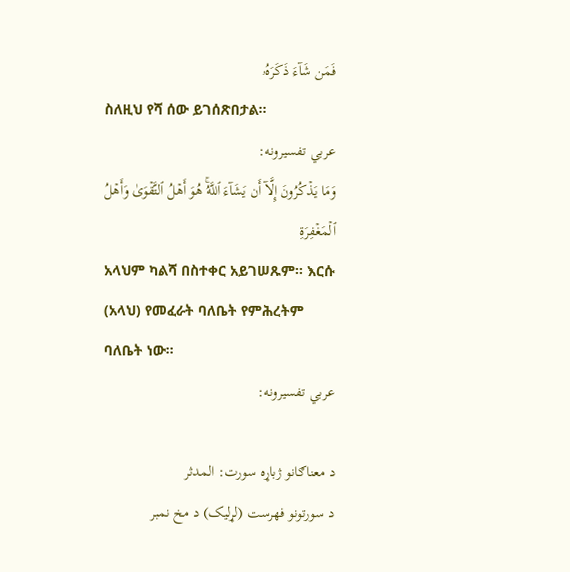فَمَن شَآءَ ذَكَرَهُۥ
ስለዚህ የሻ ሰው ይገሰጽበታል፡፡
عربي تفسیرونه:
وَمَا يَذۡكُرُونَ إِلَّآ أَن يَشَآءَ ٱللَّهُۚ هُوَ أَهۡلُ ٱلتَّقۡوَىٰ وَأَهۡلُ ٱلۡمَغۡفِرَةِ
አላህም ካልሻ በስተቀር አይገሠጹም፡፡ እርሱ (አላህ) የመፈራት ባለቤት የምሕረትም ባለቤት ነው፡፡
عربي تفسیرونه:

د معناګانو ژباړه سورت: المدثر
د سورتونو فهرست (لړلیک) د مخ نمبر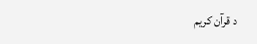د قرآن کریم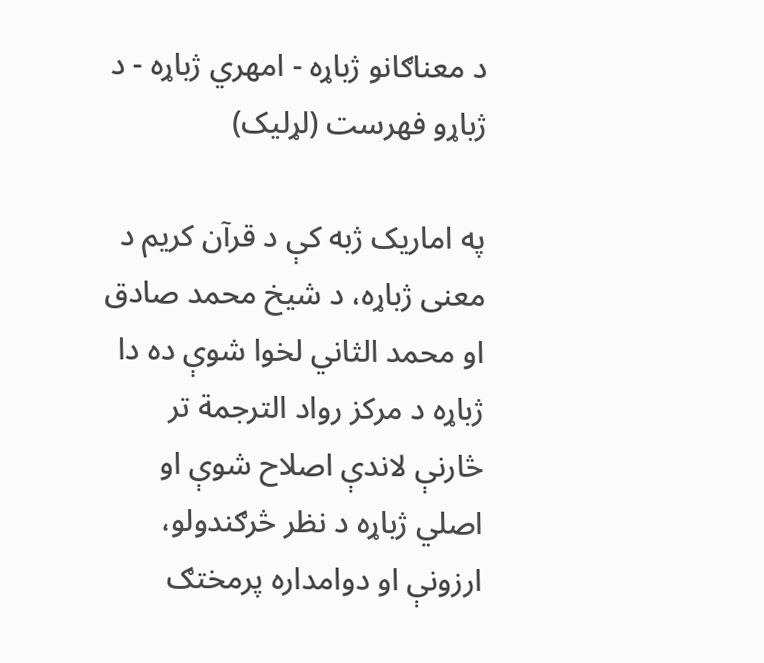د معناګانو ژباړه - امهري ژباړه - د ژباړو فهرست (لړلیک)

په اماریک ژبه کې د قرآن کریم د معنی ژباړه، د شیخ محمد صادق او محمد الثاني لخوا شوې ده دا ژباړه د مرکز رواد الترجمة تر څارنې لاندې اصلاح شوې او اصلي ژباړه د نظر څرګندولو، ارزونې او دوامداره پرمختګ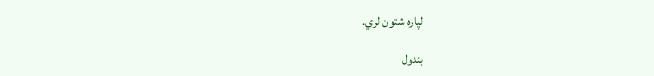لپاره شتون لري.

بندول